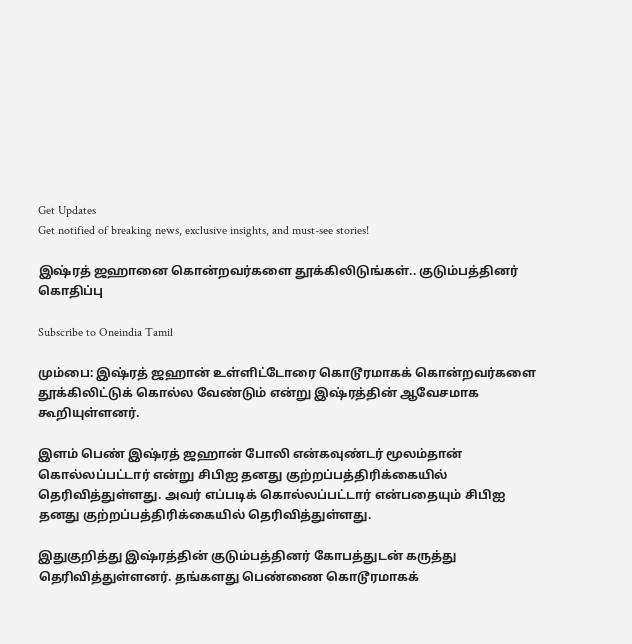Get Updates
Get notified of breaking news, exclusive insights, and must-see stories!

இஷ்ரத் ஜஹானை கொன்றவர்களை தூக்கிலிடுங்கள்.. குடும்பத்தினர் கொதிப்பு

Subscribe to Oneindia Tamil

மும்பை: இஷ்ரத் ஜஹான் உள்ளிட்டோரை கொடூரமாகக் கொன்றவர்களை தூக்கிலிட்டுக் கொல்ல வேண்டும் என்று இஷ்ரத்தின் ஆவேசமாக கூறியுள்ளனர்.

இளம் பெண் இஷ்ரத் ஜஹான் போலி என்கவுண்டர் மூலம்தான் கொல்லப்பட்டார் என்று சிபிஐ தனது குற்றப்பத்திரிக்கையில் தெரிவித்துள்ளது. அவர் எப்படிக் கொல்லப்பட்டார் என்பதையும் சிபிஐ தனது குற்றப்பத்திரிக்கையில் தெரிவித்துள்ளது.

இதுகுறித்து இஷ்ரத்தின் குடும்பத்தினர் கோபத்துடன் கருத்து தெரிவித்துள்ளனர். தங்களது பெண்ணை கொடூரமாகக்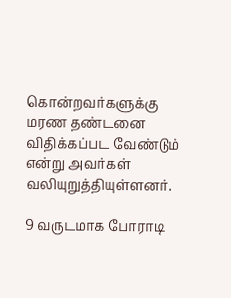கொன்றவர்களுக்கு மரண தண்டனை விதிக்கப்பட வேண்டும் என்று அவர்கள் வலியுறுத்தியுள்ளனர்.

9 வருடமாக போராடி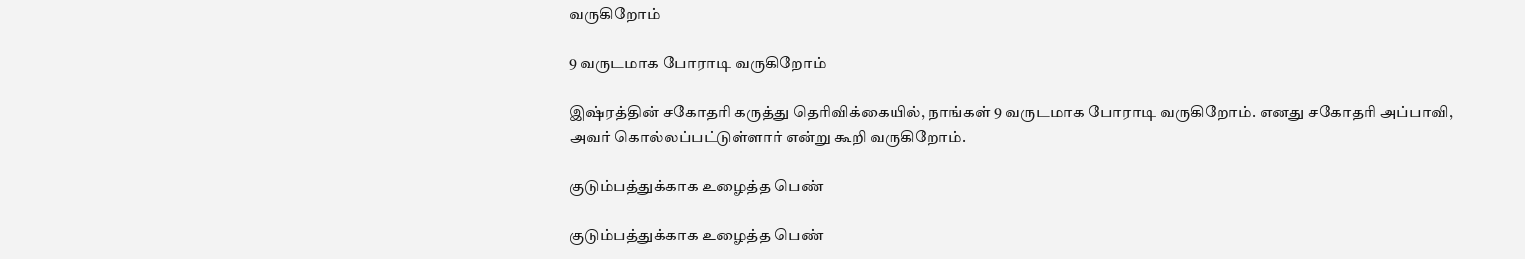வருகிறோம்

9 வருடமாக போராடி வருகிறோம்

இஷ்ரத்தின் சகோதரி கருத்து தெரிவிக்கையில், நாங்கள் 9 வருடமாக போராடி வருகிறோம். எனது சகோதரி அப்பாவி, அவர் கொல்லப்பட்டுள்ளார் என்று கூறி வருகிறோம்.

குடும்பத்துக்காக உழைத்த பெண்

குடும்பத்துக்காக உழைத்த பெண்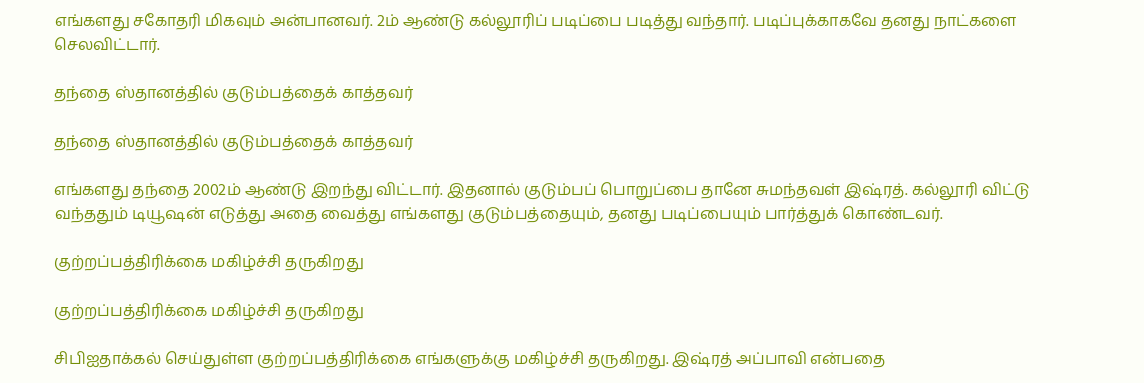எங்களது சகோதரி மிகவும் அன்பானவர். 2ம் ஆண்டு கல்லூரிப் படிப்பை படித்து வந்தார். படிப்புக்காகவே தனது நாட்களை செலவிட்டார்.

தந்தை ஸ்தானத்தில் குடும்பத்தைக் காத்தவர்

தந்தை ஸ்தானத்தில் குடும்பத்தைக் காத்தவர்

எங்களது தந்தை 2002ம் ஆண்டு இறந்து விட்டார். இதனால் குடும்பப் பொறுப்பை தானே சுமந்தவள் இஷ்ரத். கல்லூரி விட்டு வந்ததும் டியூஷன் எடுத்து அதை வைத்து எங்களது குடும்பத்தையும், தனது படிப்பையும் பார்த்துக் கொண்டவர்.

குற்றப்பத்திரிக்கை மகிழ்ச்சி தருகிறது

குற்றப்பத்திரிக்கை மகிழ்ச்சி தருகிறது

சிபிஐதாக்கல் செய்துள்ள குற்றப்பத்திரிக்கை எங்களுக்கு மகிழ்ச்சி தருகிறது. இஷ்ரத் அப்பாவி என்பதை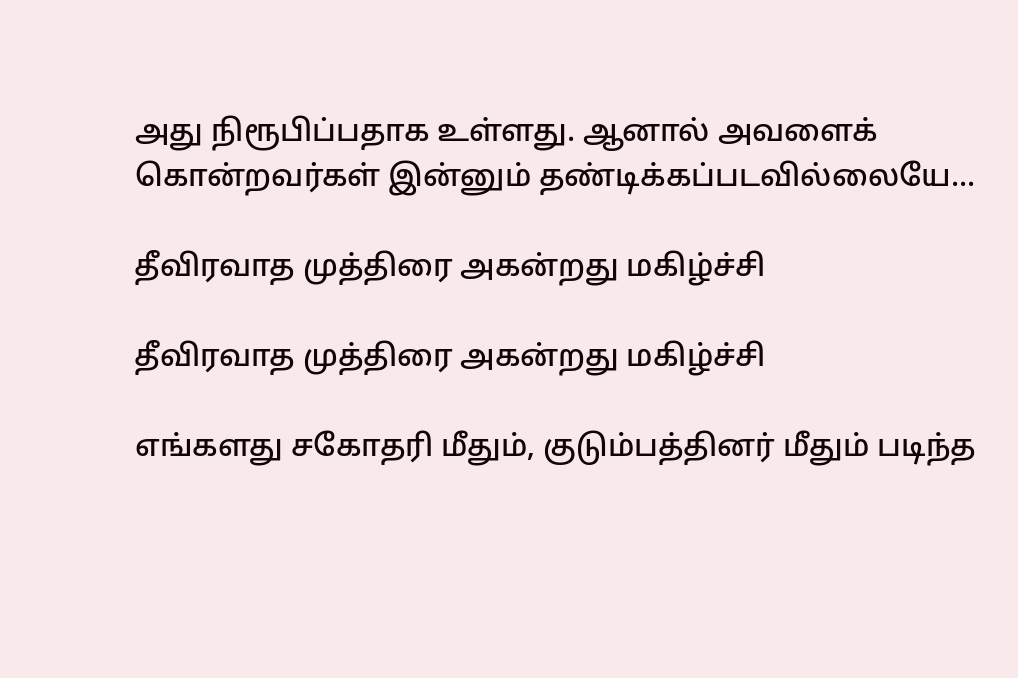அது நிரூபிப்பதாக உள்ளது. ஆனால் அவளைக் கொன்றவர்கள் இன்னும் தண்டிக்கப்படவில்லையே...

தீவிரவாத முத்திரை அகன்றது மகிழ்ச்சி

தீவிரவாத முத்திரை அகன்றது மகிழ்ச்சி

எங்களது சகோதரி மீதும், குடும்பத்தினர் மீதும் படிந்த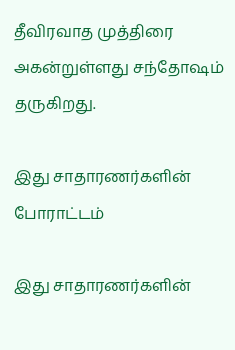தீவிரவாத முத்திரை அகன்றுள்ளது சந்தோஷம் தருகிறது.

இது சாதாரணர்களின் போராட்டம்

இது சாதாரணர்களின்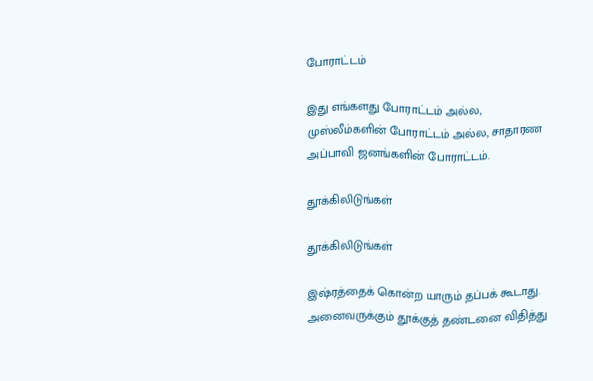போராட்டம்

இது எங்களது போராட்டம் அல்ல, முஸ்லீம்களின் போராட்டம் அல்ல, சாதாரண அப்பாவி ஜனங்களின் போராட்டம்.

தூக்கிலிடுங்கள்

தூக்கிலிடுங்கள்

இஷ்ரத்தைக் கொன்ற யாரும் தப்பக் கூடாது. அனைவருக்கும் தூக்குத் தண்டனை விதித்து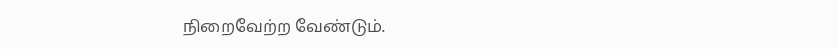நிறைவேற்ற வேண்டும்.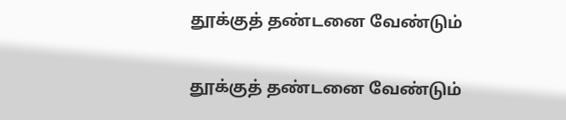தூக்குத் தண்டனை வேண்டும்

தூக்குத் தண்டனை வேண்டும்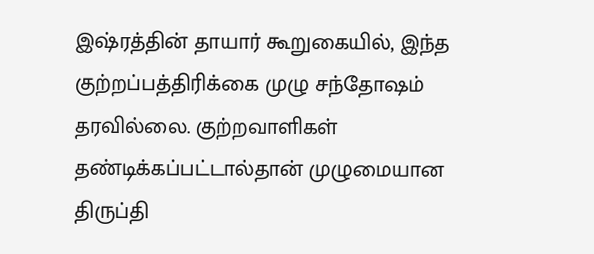இஷ்ரத்தின் தாயார் கூறுகையில், இந்த குற்றப்பத்திரிக்கை முழு சந்தோஷம் தரவில்லை. குற்றவாளிகள் தண்டிக்கப்பட்டால்தான் முழுமையான திருப்தி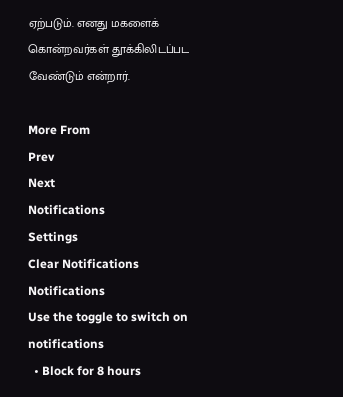ஏற்படும். எனது மகளைக் கொன்றவர்கள் தூக்கிலிடப்பட வேண்டும் என்றார்.

More From
Prev
Next
Notifications
Settings
Clear Notifications
Notifications
Use the toggle to switch on notifications
  • Block for 8 hours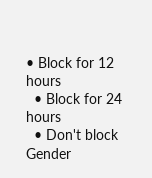• Block for 12 hours
  • Block for 24 hours
  • Don't block
Gender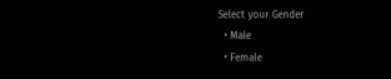Select your Gender
  • Male
  • Female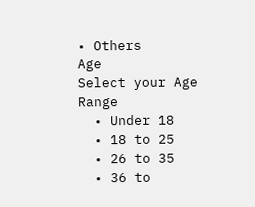• Others
Age
Select your Age Range
  • Under 18
  • 18 to 25
  • 26 to 35
  • 36 to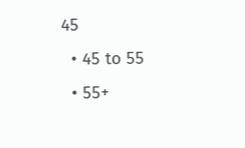45
  • 45 to 55
  • 55+